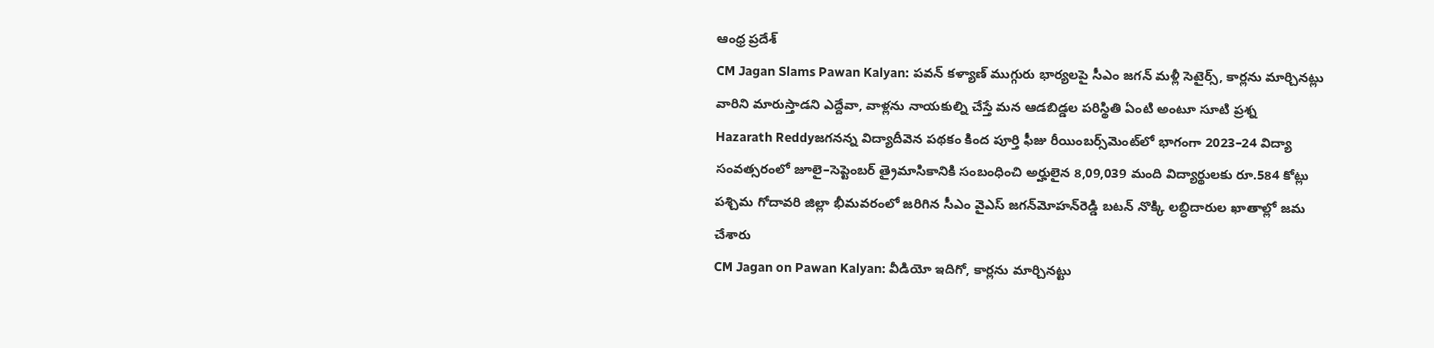ఆంధ్ర ప్రదేశ్
CM Jagan Slams Pawan Kalyan: పవన్ కళ్యాణ్ ముగ్గురు భార్యలపై సీఎం జగన్ మళ్లీ సెటైర్స్, కార్లను మార్చినట్లు వారిని మారుస్తాడని ఎద్దేవా, వాళ్లను నాయకుల్ని చేస్తే మన ఆడబిడ్డల పరిస్థితి ఏంటి అంటూ సూటి ప్రశ్న
Hazarath Reddyజగనన్న విద్యాదీవెన పథకం కింద పూర్తి ఫీజు రీయింబర్స్‌మెంట్‌లో భాగంగా 2023–24 విద్యా సంవత్సరంలో జూలై–సెప్టెంబర్‌ త్రైమాసికానికి సంబంధించి అర్హులైన 8,09,039 మంది విద్యార్థులకు రూ.584 కోట్లు పశ్చిమ గోదావరి జిల్లా భీమవరంలో జరిగిన సీఎం వైఎస్‌ జగన్‌మోహన్‌రెడ్డి బటన్‌ నొక్కి లబ్ధిదారుల ఖాతాల్లో జమ చేశారు
CM Jagan on Pawan Kalyan: వీడియో ఇదిగో, కార్లను మార్చినట్టు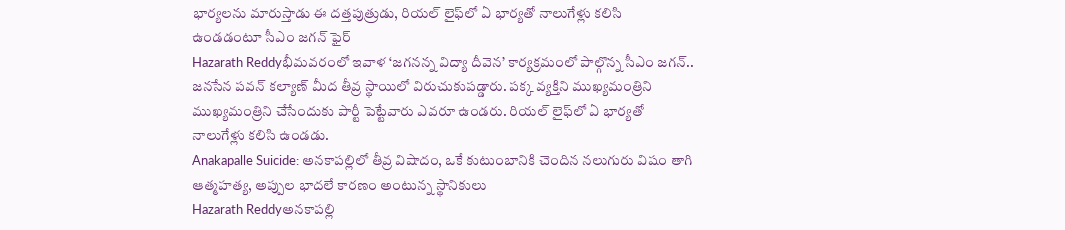భార్యలను మారుస్తాడు ఈ దత్తపుత్రుడు, రియల్‌ లైఫ్‌లో ఏ భార్యతో నాలుగేళ్లు కలిసి ఉండడంటూ సీఎం జగన్ ఫైర్
Hazarath Reddyభీమవరంలో ఇవాళ ‘జగనన్న విద్యా దీవెన’ కార్యక్రమంలో పాల్గొన్న సీఎం జగన్‌.. జనసేన పవన్‌ కల్యాణ్‌ మీద తీవ్ర స్థాయిలో విరుచుకుపడ్డారు. పక్క వ్యక్తిని ముఖ్యమంత్రిని ముఖ్యమంత్రిని చేసేందుకు పార్టీ పెట్టేవారు ఎవరూ ఉండరు. రియల్‌ లైఫ్‌లో ఏ భార్యతో నాలుగేళ్లు కలిసి ఉండడు.
Anakapalle Suicide: అనకాపల్లిలో తీవ్ర విషాదం, ఒకే కుటుంబానికి చెందిన నలుగురు విషం తాగి ఆత్మహత్య, అప్పుల భాదలే కారణం అంటున్న స్థానికులు
Hazarath Reddyఅనకాపల్లి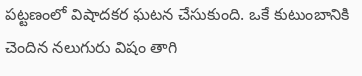పట్టణంలో విషాదకర ఘటన చేసుకుంది. ఒకే కుటుంబానికి చెందిన నలుగురు విషం తాగి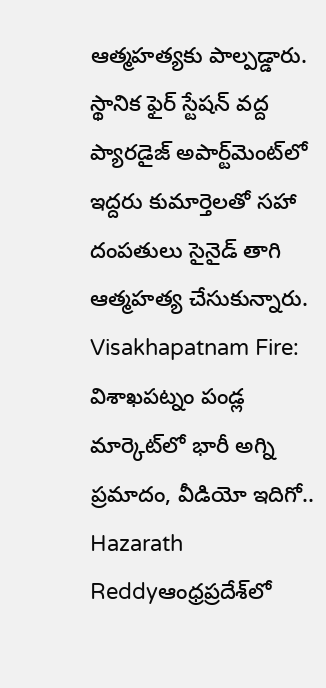ఆత్మహత్యకు పాల్పడ్డారు. స్థానిక ఫైర్ స్టేషన్ వద్ద ప్యారడైజ్ అపార్ట్‌మెంట్‌లో ఇద్దరు కుమార్తెలతో సహా దంపతులు సైనైడ్ తాగి ఆత్మహత్య చేసుకున్నారు.
Visakhapatnam Fire: విశాఖపట్నం పండ్ల మార్కెట్‌లో భారీ అగ్ని ప్రమాదం, వీడియో ఇదిగో..
Hazarath Reddyఆంధ్రప్రదేశ్‌లో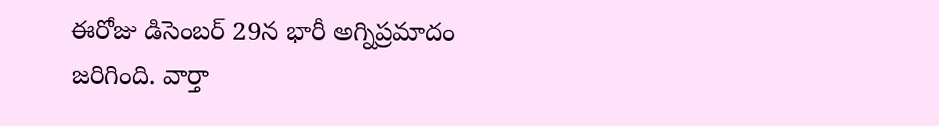ఈరోజు డిసెంబర్ 29న భారీ అగ్నిప్రమాదం జరిగింది. వార్తా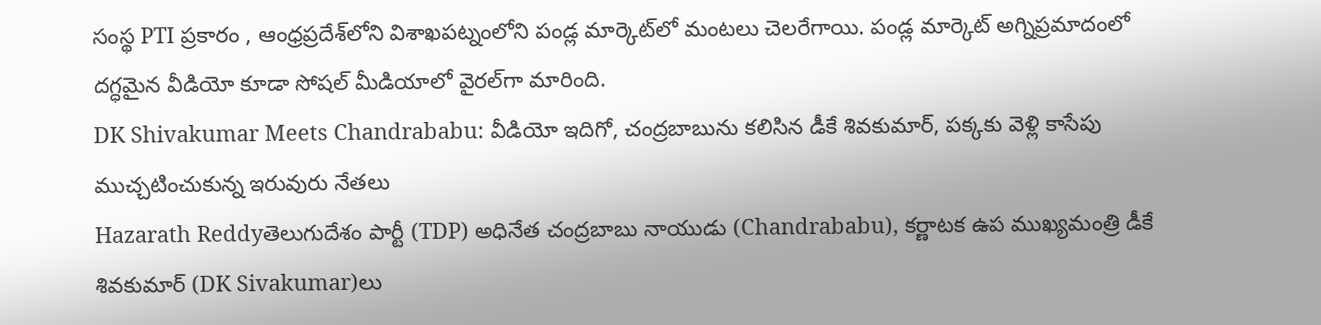సంస్థ PTI ప్రకారం , ఆంధ్రప్రదేశ్‌లోని విశాఖపట్నంలోని పండ్ల మార్కెట్‌లో మంటలు చెలరేగాయి. పండ్ల మార్కెట్ అగ్నిప్రమాదంలో దగ్ధమైన వీడియో కూడా సోషల్ మీడియాలో వైరల్‌గా మారింది.
DK Shivakumar Meets Chandrababu: వీడియో ఇదిగో, చంద్రబాబును కలిసిన డీకే శివకుమార్‌, పక్కకు వెళ్లి కాసేపు ముచ్చటించుకున్న ఇరువురు నేతలు
Hazarath Reddyతెలుగుదేశం పార్టీ (TDP) అధినేత చంద్రబాబు నాయుడు (Chandrababu), కర్ణాటక ఉప ముఖ్యమంత్రి డీకే శివకుమార్‌ (DK Sivakumar)లు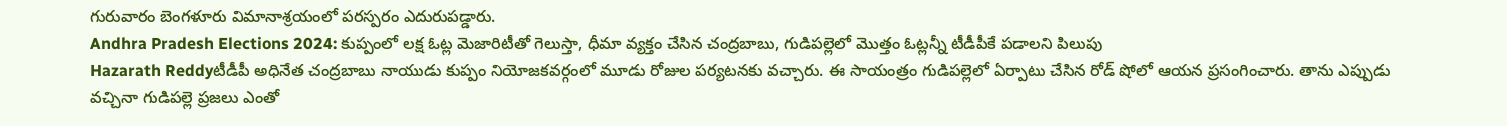గురువారం బెంగళూరు విమానాశ్రయంలో పరస్పరం ఎదురుపడ్డారు.
Andhra Pradesh Elections 2024: కుప్పంలో లక్ష ఓట్ల మెజారిటీతో గెలుస్తా, ధీమా వ్యక్తం చేసిన చంద్రబాబు, గుడిపల్లెలో మొత్తం ఓట్లన్నీ టీడీపీకే పడాలని పిలుపు
Hazarath Reddyటీడీపీ అధినేత చంద్రబాబు నాయుడు కుప్పం నియోజకవర్గంలో మూడు రోజుల పర్యటనకు వచ్చారు. ఈ సాయంత్రం గుడిపల్లెలో ఏర్పాటు చేసిన రోడ్ షోలో ఆయన ప్రసంగించారు. తాను ఎప్పుడు వచ్చినా గుడిపల్లె ప్రజలు ఎంతో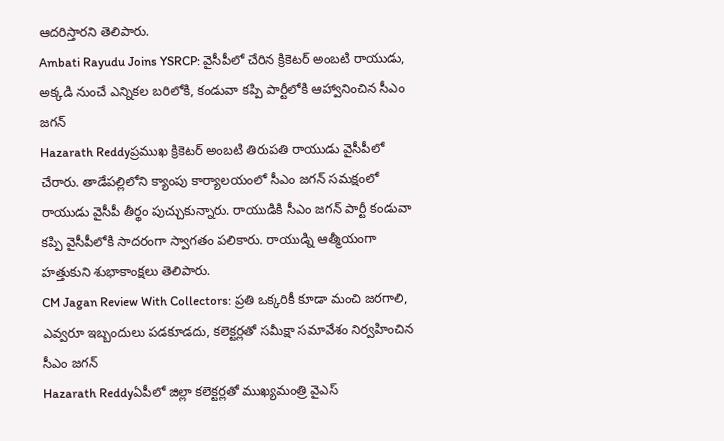ఆదరిస్తారని తెలిపారు.
Ambati Rayudu Joins YSRCP: వైసీపీలో చేరిన క్రికెటర్ అంబటి రాయుడు, అక్కడి నుంచే ఎన్నికల బరిలోకి, కండువా కప్పి పార్టీలోకి ఆహ్వానించిన సీఎం జగన్
Hazarath Reddyప్రముఖ క్రికెటర్ అంబటి తిరుపతి రాయుడు వైసీపీలో చేరారు. తాడేపల్లిలోని క్యాంపు కార్యాలయంలో సీఎం జగన్ సమక్షంలో రాయుడు వైసీపీ తీర్థం పుచ్చుకున్నారు. రాయుడికి సీఎం జగన్ పార్టీ కండువా కప్పి వైసీపీలోకి సాదరంగా స్వాగతం పలికారు. రాయుడ్ని ఆత్మీయంగా హత్తుకుని శుభాకాంక్షలు తెలిపారు.
CM Jagan Review With Collectors: ప్రతి ఒక్కరికీ కూడా మంచి జరగాలి, ఎవ్వరూ ఇబ్బందులు పడకూడదు, కలెక్టర్లతో సమీక్షా సమావేశం నిర్వహించిన సీఎం జగన్
Hazarath Reddyఏపీలో జిల్లా కలెక్టర్లతో ముఖ్యమంత్రి వైఎస్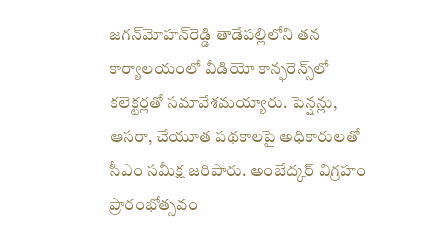జగన్‌మోహన్‌రెడ్డి తాడేపల్లిలోని తన కార్యాలయంలో వీడియో కాన్ఫరెన్స్‌లో కలెక్టర్లతో సమావేశమయ్యారు. పెన్షన్లు, ఆసరా, చేయూత పథకాలపై అధికారులతో సీఎం సమీక్ష జరిపారు. అంబేద్కర్‌ విగ్రహం ప్రారంభోత్సవం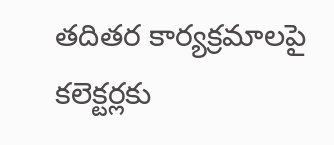తదితర కార్యక్రమాలపై కలెక్టర్లకు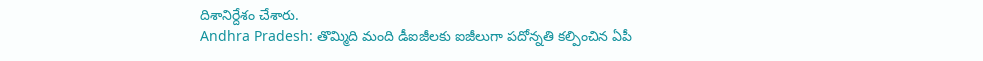దిశానిర్దేశం చేశారు.
Andhra Pradesh: తొమ్మిది మంది డీఐజీలకు ఐజీలుగా పదోన్నతి కల్పించిన ఏపీ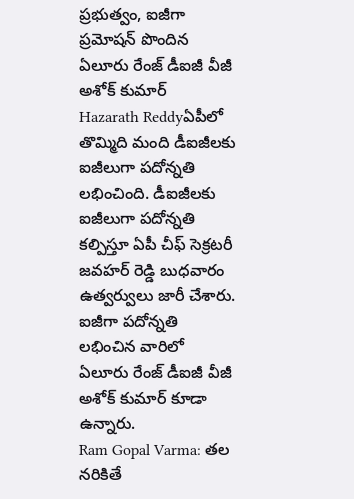ప్రభుత్వం, ఐజీగా ప్రమోషన్ పొందిన ఏలూరు రేంజ్‌ డీఐజీ వీజీ అశోక్‌ కుమార్‌
Hazarath Reddyఏపీలో తొమ్మిది మంది డీఐజీలకు ఐజీలుగా పదోన్నతి లభించింది. డీఐజీలకు ఐజీలుగా పదోన్నతి కల్పిస్తూ ఏపీ చీఫ్‌ సెక్రటరీ జవహర్‌ రెడ్డి బుధవారం ఉత్వర్వులు జారీ చేశారు. ఐజీగా పదోన్నతి లభించిన వారిలో ఏలూరు రేంజ్‌ డీఐజీ వీజీ అశోక్‌ కుమార్‌ కూడా ఉన్నారు.
Ram Gopal Varma: తల నరికితే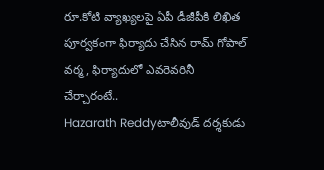రూ.కోటి వ్యాఖ్యలపై ఏపీ డీజీపీకి లిఖిత పూర్వకంగా ఫిర్యాదు చేసిన రామ్ గోపాల్ వర్మ, ఫిర్యాదులో ఎవరెవరినీ చేర్చారంటే..
Hazarath Reddyటాలీవుడ్ దర్శకుడు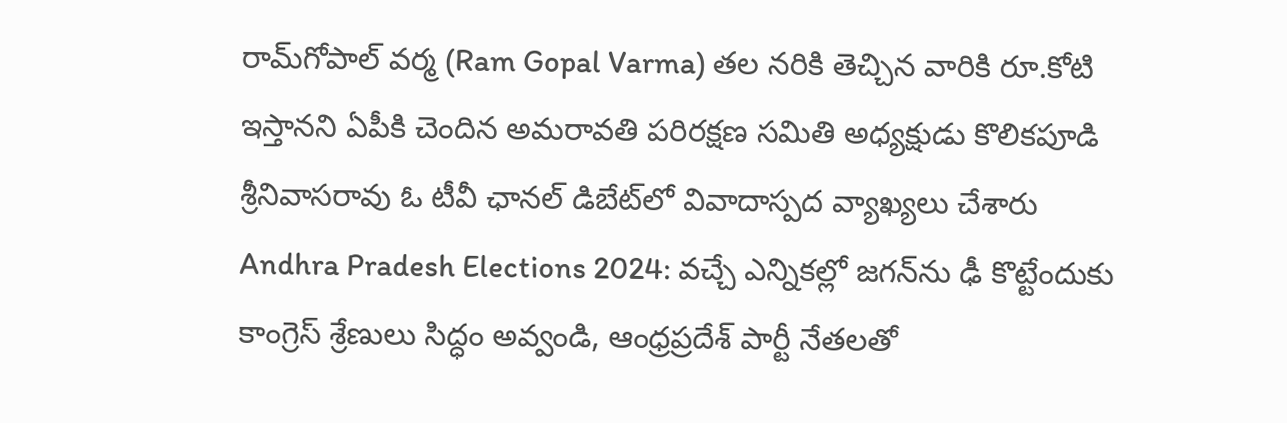రామ్‌గోపాల్‌ వర్మ (Ram Gopal Varma) తల నరికి తెచ్చిన వారికి రూ.కోటి ఇస్తానని ఏపీకి చెందిన అమరావతి పరిరక్షణ సమితి అధ్యక్షుడు కొలికపూడి శ్రీనివాసరావు ఓ టీవీ ఛానల్‌ డిబేట్‌లో వివాదాస్పద వ్యాఖ్యలు చేశారు
Andhra Pradesh Elections 2024: వచ్చే ఎన్నికల్లో జగన్‌ను ఢీ కొట్టేందుకు కాంగ్రెస్ శ్రేణులు సిద్ధం అవ్వండి, ఆంధ్రప్రదేశ్ పార్టీ నేతలతో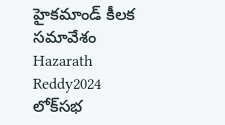హైకమాండ్ కీలక సమావేశం
Hazarath Reddy2024 లోక్‌సభ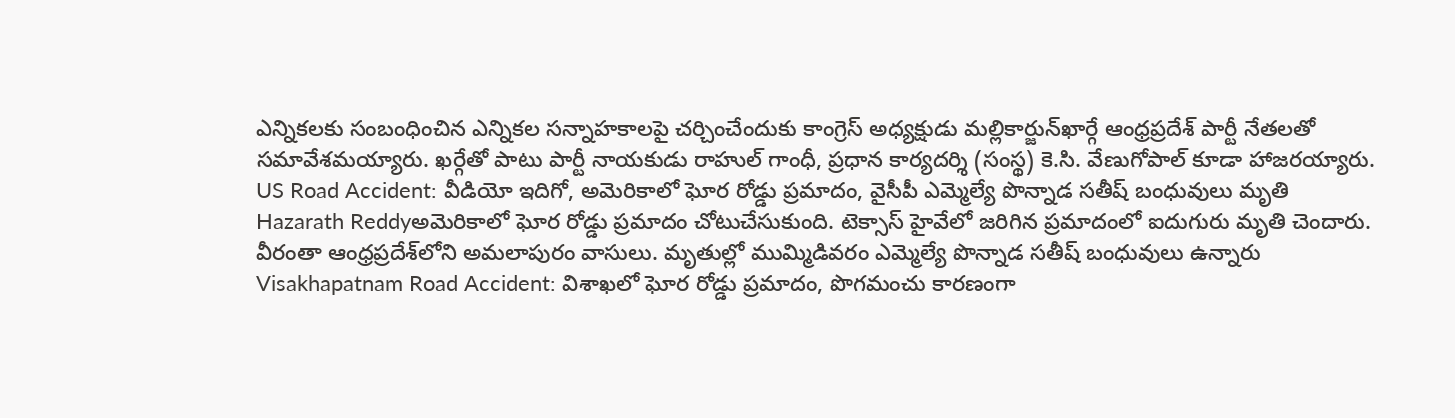ఎన్నికలకు సంబంధించిన ఎన్నికల సన్నాహకాలపై చర్చించేందుకు కాంగ్రెస్ అధ్యక్షుడు మల్లికార్జున్‌ఖార్గే ఆంధ్రప్రదేశ్ పార్టీ నేతలతో సమావేశమయ్యారు. ఖర్గేతో పాటు పార్టీ నాయకుడు రాహుల్ గాంధీ, ప్రధాన కార్యదర్శి (సంస్థ) కె.సి. వేణుగోపాల్ కూడా హాజరయ్యారు.
US Road Accident: వీడియో ఇదిగో, అమెరికాలో ఘోర రోడ్డు ప్రమాదం, వైసీపీ ఎమ్మెల్యే పొన్నాడ సతీష్ బంధువులు మృతి
Hazarath Reddyఅమెరికాలో ఘోర రోడ్డు ప్రమాదం చోటుచేసుకుంది. టెక్సాస్‌ హైవేలో జరిగిన ప్రమాదంలో ఐదుగురు మృతి చెందారు. వీరంతా ఆంధ్రప్రదేశ్‌లోని అమలాపురం వాసులు. మృతుల్లో ముమ్మిడివరం ఎమ్మెల్యే పొన్నాడ సతీష్‌ బంధువులు ఉన్నారు
Visakhapatnam Road Accident: విశాఖలో ఘోర రోడ్డు ప్రమాదం, పొగమంచు కారణంగా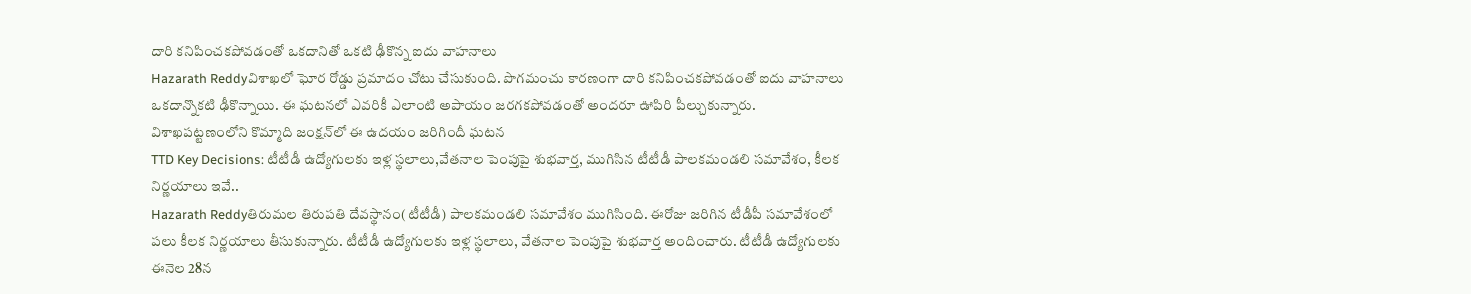దారి కనిపించకపోవడంతో ఒకదానితో ఒకటి ఢీకొన్న ఐదు వాహనాలు
Hazarath Reddyవిశాఖలో ఘోర రోడ్డు ప్రమాదం చోటు చేసుకుంది. పొగమంచు కారణంగా దారి కనిపించకపోవడంతో ఐదు వాహనాలు ఒకదాన్నొకటి ఢీకొన్నాయి. ఈ ఘటనలో ఎవరికీ ఎలాంటి అపాయం జరగకపోవడంతో అందరూ ఊపిరి పీల్చుకున్నారు. విశాఖపట్టణంలోని కొమ్మాది జంక్షన్‌లో ఈ ఉదయం జరిగిందీ ఘటన
TTD Key Decisions: టీటీడీ ఉద్యోగులకు ఇళ్ల స్థలాలు,వేతనాల పెంపుపై శుభవార్త, ముగిసిన టీటీడీ పాలకమండలి సమావేశం, కీలక నిర్ణయాలు ఇవే..
Hazarath Reddyతిరుమల తిరుపతి దేవస్థానం(టీటీడీ) పాలకమండలి సమావేశం ముగిసింది. ఈరోజు జరిగిన టీడీపీ సమావేశంలో పలు కీలక నిర్ణయాలు తీసుకున్నారు. టీటీడీ ఉద్యోగులకు ఇళ్ల స్థలాలు, వేతనాల పెంపుపై శుభవార్త అందించారు. టీటీడీ ఉద్యోగులకు ఈనెల 28న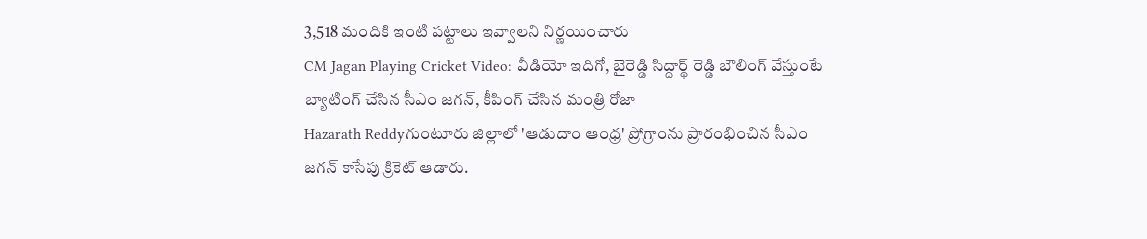3,518 మందికి ఇంటి పట్టాలు ఇవ్వాలని నిర్ణయించారు
CM Jagan Playing Cricket Video: వీడియో ఇదిగో, బైరెడ్డి సిద్దార్థ్ రెడ్డి బౌలింగ్ వేస్తుంటే బ్యాటింగ్ చేసిన సీఎం జగన్, కీపింగ్ చేసిన మంత్రి రోజా
Hazarath Reddyగుంటూరు జిల్లాలో 'ఆడుదాం ఆంధ్ర' ప్రోగ్రాంను ప్రారంభించిన సీఎం జగన్ కాసేపు క్రికెట్ ఆడారు.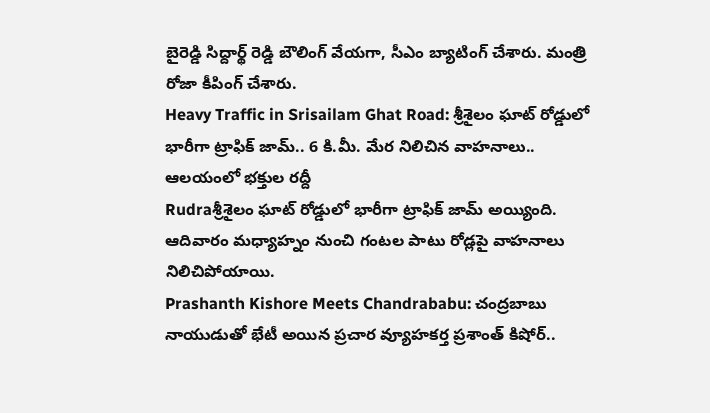బైరెడ్డి సిద్దార్థ్ రెడ్డి బౌలింగ్ వేయగా, సీఎం బ్యాటింగ్ చేశారు. మంత్రి రోజా కీపింగ్ చేశారు.
Heavy Traffic in Srisailam Ghat Road: శ్రీశైలం ఘాట్‌ రోడ్డులో భారీగా ట్రాఫిక్‌ జామ్‌.. 6 కి.మీ. మేర నిలిచిన వాహనాలు.. ఆలయంలో భక్తుల రద్దీ
Rudraశ్రీశైలం ఘాట్‌ రోడ్డులో భారీగా ట్రాఫిక్‌ జామ్‌ అయ్యింది. ఆదివారం మధ్యాహ్నం నుంచి గంటల పాటు రోడ్లపై వాహనాలు నిలిచిపోయాయి.
Prashanth Kishore Meets Chandrababu: చంద్రబాబు నాయుడుతో భేటీ అయిన ప్రచార వ్యూహకర్త ప్రశాంత్ కిషోర్..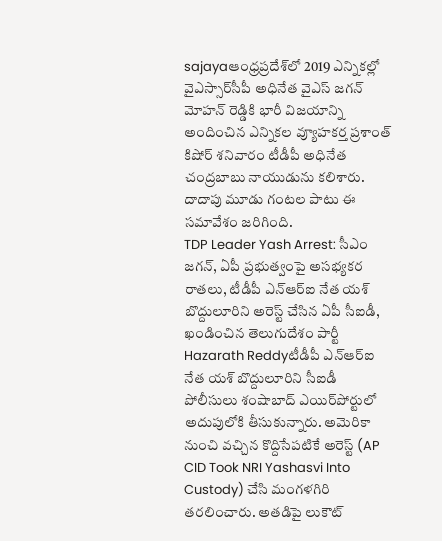sajayaఆంధ్రప్రదేశ్‌లో 2019 ఎన్నికల్లో వైఎస్సార్‌సీపీ అధినేత వైఎస్‌ జగన్‌ మోహన్‌ రెడ్డికి భారీ విజయాన్ని అందించిన ఎన్నికల వ్యూహకర్త ప్రశాంత్‌ కిషోర్‌ శనివారం టీడీపీ అధినేత చంద్రబాబు నాయుడును కలిశారు. దాదాపు మూడు గంటల పాటు ఈ సమావేశం జరిగింది.
TDP Leader Yash Arrest: సీఎం జగన్, ఏపీ ప్రభుత్వంపై అసభ్యకర రాతలు, టీడీపీ ఎన్‌ఆర్ఐ నేత యశ్ బొద్దులూరిని అరెస్ట్ చేసిన ఏపీ సీఐడీ, ఖండించిన తెలుగుదేశం పార్టీ
Hazarath Reddyటీడీపీ ఎన్‌ఆర్ఐ నేత యశ్ బొద్దులూరిని సీఐడీ పోలీసులు శంషాబాద్ ఎయిర్‌పోర్టులో అదుపులోకి తీసుకున్నారు. అమెరికా నుంచి వచ్చిన కొద్దిసేపటికే అరెస్ట్ (AP CID Took NRI Yashasvi Into Custody) చేసి మంగళగిరి తరలించారు. అతడిపై లుకౌట్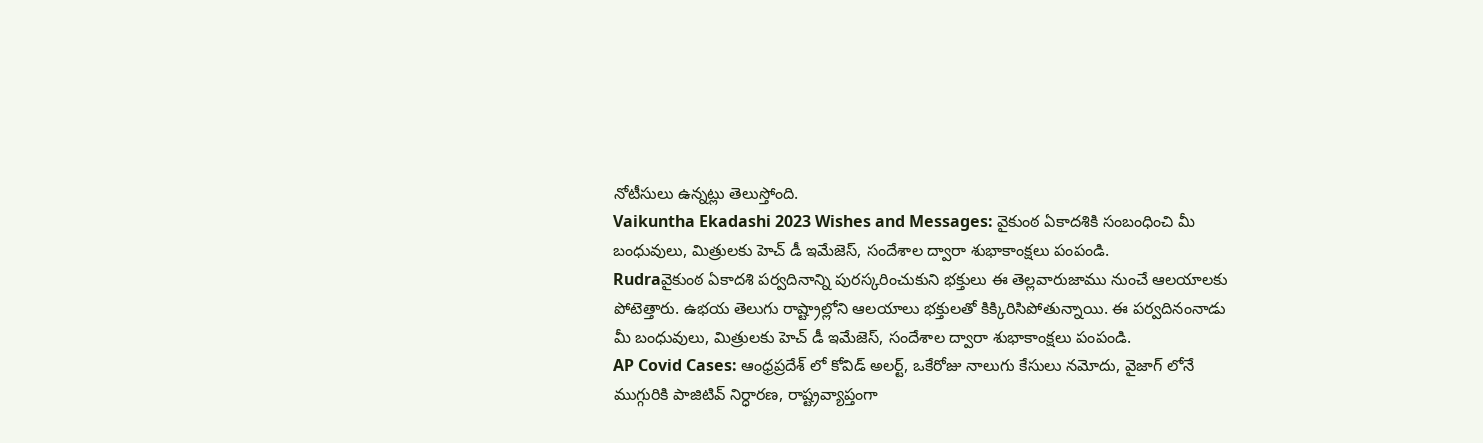నోటీసులు ఉన్నట్లు తెలుస్తోంది.
Vaikuntha Ekadashi 2023 Wishes and Messages: వైకుంఠ ఏకాదశికి సంబంధించి మీ బంధువులు, మిత్రులకు హెచ్ డీ ఇమేజెస్, సందేశాల ద్వారా శుభాకాంక్షలు పంపండి.
Rudraవైకుంఠ ఏకాదశి పర్వదినాన్ని పురస్కరించుకుని భక్తులు ఈ తెల్లవారుజాము నుంచే ఆలయాలకు పోటెత్తారు. ఉభయ తెలుగు రాష్ట్రాల్లోని ఆలయాలు భక్తులతో కిక్కిరిసిపోతున్నాయి. ఈ పర్వదినంనాడు మీ బంధువులు, మిత్రులకు హెచ్ డీ ఇమేజెస్, సందేశాల ద్వారా శుభాకాంక్షలు పంపండి.
AP Covid Cases: ఆంధ్ర‌ప్ర‌దేశ్ లో కోవిడ్ అల‌ర్ట్, ఒకేరోజు నాలుగు కేసులు న‌మోదు, వైజాగ్ లోనే ముగ్గురికి పాజిటివ్ నిర్ధార‌ణ‌, రాష్ట్రవ్యాప్తంగా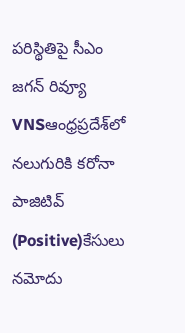ప‌రిస్థితిపై సీఎం జ‌గ‌న్ రివ్యూ
VNSఆంధ్రప్రదేశ్‌లో నలుగురికి కరోనా పాజిటివ్‌ (Positive)కేసులు నమోదు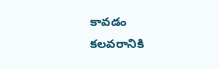కావడం కలవరానికి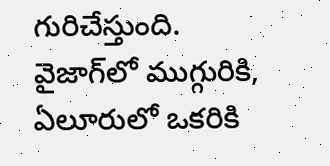గురిచేస్తుంది. వైజాగ్‌లో ముగ్గురికి, ఏలూరులో ఒకరికి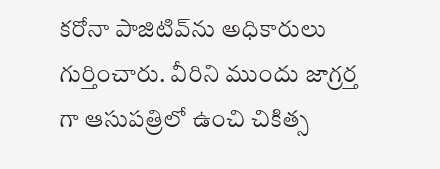కరోనా పాజిటివ్‌ను అధికారులు గుర్తించారు. వీరిని ముందు జాగ్రర్త గా ఆసుపత్రిలో ఉంచి చికిత్స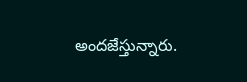అందజేస్తున్నారు.